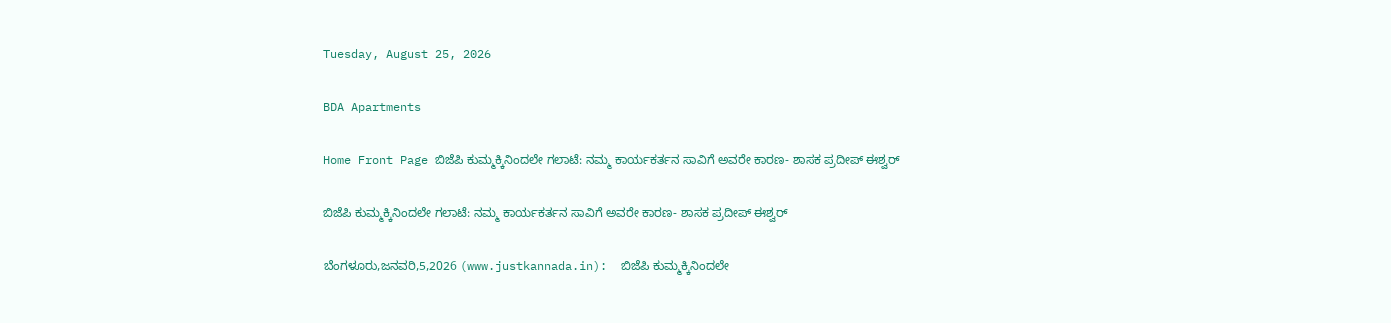Tuesday, August 25, 2026

BDA Apartments

Home Front Page ಬಿಜೆಪಿ ಕುಮ್ಮಕ್ಕಿನಿಂದಲೇ ಗಲಾಟೆ: ನಮ್ಮ ಕಾರ್ಯಕರ್ತನ ಸಾವಿಗೆ ಅವರೇ ಕಾರಣ- ಶಾಸಕ ಪ್ರದೀಪ್ ಈಶ್ವರ್

ಬಿಜೆಪಿ ಕುಮ್ಮಕ್ಕಿನಿಂದಲೇ ಗಲಾಟೆ: ನಮ್ಮ ಕಾರ್ಯಕರ್ತನ ಸಾವಿಗೆ ಅವರೇ ಕಾರಣ- ಶಾಸಕ ಪ್ರದೀಪ್ ಈಶ್ವರ್

ಬೆಂಗಳೂರು,ಜನವರಿ,5,2026 (www.justkannada.in):  ಬಿಜೆಪಿ ಕುಮ್ಮಕ್ಕಿನಿಂದಲೇ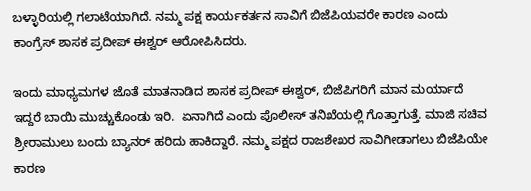ಬಳ್ಳಾರಿಯಲ್ಲಿ ಗಲಾಟೆಯಾಗಿದೆ. ನಮ್ಮ ಪಕ್ಷ ಕಾರ್ಯಕರ್ತನ ಸಾವಿಗೆ ಬಿಜೆಪಿಯವರೇ ಕಾರಣ ಎಂದು ಕಾಂಗ್ರೆಸ್ ಶಾಸಕ ಪ್ರದೀಪ್ ಈಶ್ವರ್ ಆರೋಪಿಸಿದರು.

ಇಂದು ಮಾಧ್ಯಮಗಳ ಜೊತೆ ಮಾತನಾಡಿದ ಶಾಸಕ ಪ್ರದೀಪ್ ಈಶ್ವರ್, ಬಿಜೆಪಿಗರಿಗೆ ಮಾನ ಮರ್ಯಾದೆ ಇದ್ದರೆ ಬಾಯಿ ಮುಚ್ಚುಕೊಂಡು ಇರಿ.  ಏನಾಗಿದೆ ಎಂದು ಪೊಲೀಸ್ ತನಿಖೆಯಲ್ಲಿ ಗೊತ್ತಾಗುತ್ತೆ. ಮಾಜಿ ಸಚಿವ ಶ್ರೀರಾಮುಲು ಬಂದು ಬ್ಯಾನರ್ ಹರಿದು ಹಾಕಿದ್ದಾರೆ. ನಮ್ಮ ಪಕ್ಷದ ರಾಜಶೇಖರ ಸಾವಿಗೀಡಾಗಲು ಬಿಜೆಪಿಯೇ ಕಾರಣ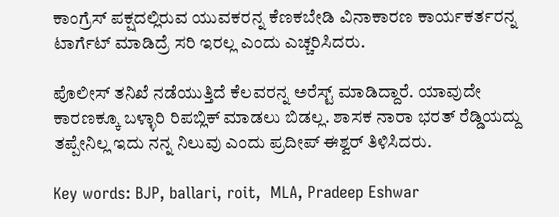ಕಾಂಗ್ರೆಸ್ ಪಕ್ಷದಲ್ಲಿರುವ ಯುವಕರನ್ನ ಕೆಣಕಬೇಡಿ ವಿನಾಕಾರಣ ಕಾರ್ಯಕರ್ತರನ್ನ ಟಾರ್ಗೆಟ್ ಮಾಡಿದ್ರೆ ಸರಿ ಇರಲ್ಲ ಎಂದು ಎಚ್ಚರಿಸಿದರು.

ಪೊಲೀಸ್ ತನಿಖೆ ನಡೆಯುತ್ತಿದೆ ಕೆಲವರನ್ನ ಅರೆಸ್ಟ್ ಮಾಡಿದ್ದಾರೆ. ಯಾವುದೇ ಕಾರಣಕ್ಕೂ ಬಳ್ಳಾರಿ ರಿಪಬ್ಲಿಕ್ ಮಾಡಲು ಬಿಡಲ್ಲ. ಶಾಸಕ ನಾರಾ ಭರತ್ ರೆಡ್ಡಿಯದ್ದು ತಪ್ಪೇನಿಲ್ಲ ಇದು ನನ್ನ ನಿಲುವು ಎಂದು ಪ್ರದೀಪ್ ಈಶ್ವರ್ ತಿಳಿಸಿದರು.

Key words: BJP, ballari, roit,  MLA, Pradeep Eshwar